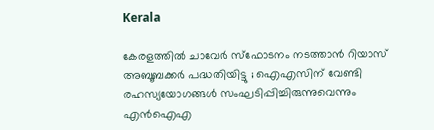Kerala

കേരളത്തില്‍ ചാവേര്‍ സ്‌ഫോടനം നടത്താന്‍ റിയാസ് അബൂബക്കര്‍ പദ്ധതിയിട്ടു ; ഐഎസിന് വേണ്ടി രഹസ്യയോഗങ്ങള്‍ സംഘടിപ്പിച്ചിരുന്നുവെന്നും എന്‍ഐഎ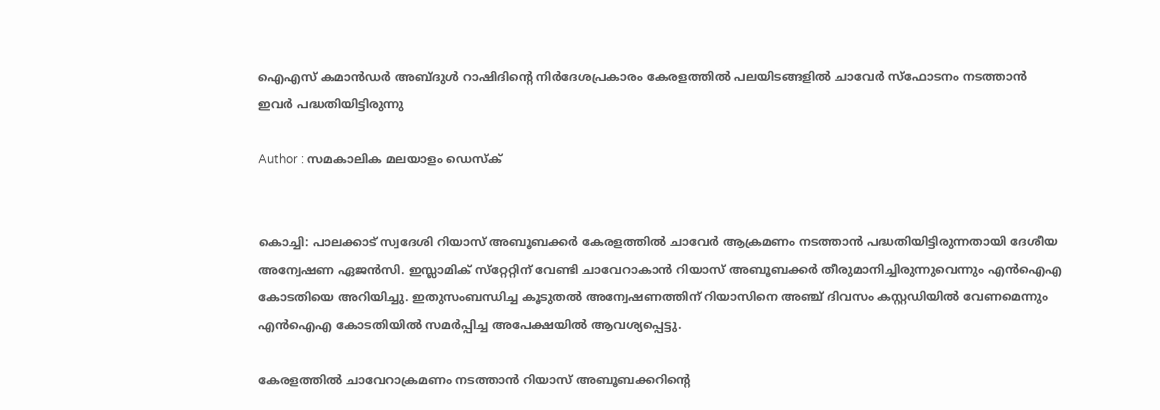ഐഎസ് കമാന്‍ഡര്‍ അബ്ദുള്‍ റാഷിദിന്റെ നിര്‍ദേശപ്രകാരം കേരളത്തില്‍ പലയിടങ്ങളില്‍ ചാവേര്‍ സ്‌ഫോടനം നടത്താന്‍ ഇവര്‍ പദ്ധതിയിട്ടിരുന്നു

Author : സമകാലിക മലയാളം ഡെസ്ക്


കൊച്ചി: പാലക്കാട് സ്വദേശി റിയാസ് അബൂബക്കര്‍ കേരളത്തില്‍ ചാവേര്‍ ആക്രമണം നടത്താന്‍ പദ്ധതിയിട്ടിരുന്നതായി ദേശീയ അന്വേഷണ ഏജന്‍സി. ഇസ്ലാമിക് സ്‌റ്റേറ്റിന് വേണ്ടി ചാവേറാകാന്‍ റിയാസ് അബൂബക്കര്‍ തീരുമാനിച്ചിരുന്നുവെന്നും എന്‍ഐഎ കോടതിയെ അറിയിച്ചു. ഇതുസംബന്ധിച്ച കൂടുതല്‍ അന്വേഷണത്തിന് റിയാസിനെ അഞ്ച് ദിവസം കസ്റ്റഡിയില്‍ വേണമെന്നും എന്‍ഐഎ കോടതിയില്‍ സമര്‍പ്പിച്ച അപേക്ഷയില്‍ ആവശ്യപ്പെട്ടു.

കേരളത്തില്‍ ചാവേറാക്രമണം നടത്താന്‍ റിയാസ് അബൂബക്കറിന്റെ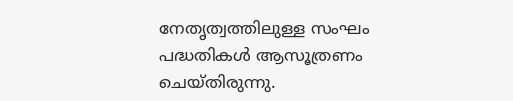നേതൃത്വത്തിലുള്ള സംഘം പദ്ധതികള്‍ ആസൂത്രണം ചെയ്തിരുന്നു.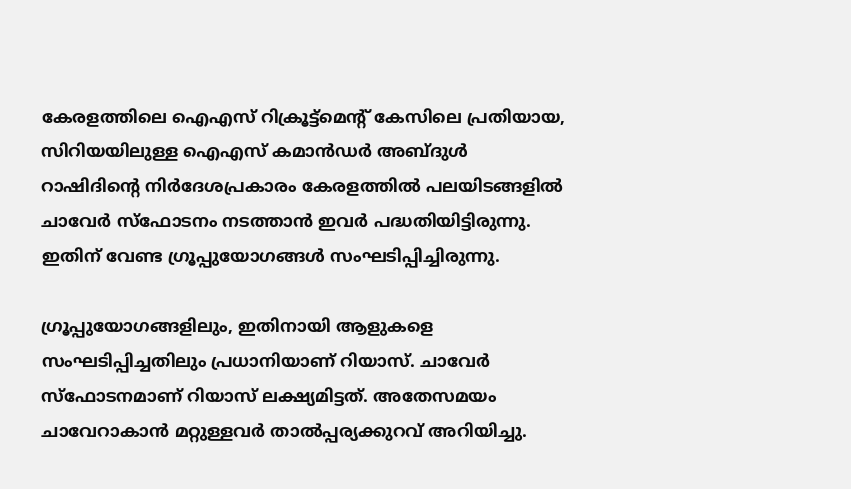കേരളത്തിലെ ഐഎസ് റിക്രൂട്ട്‌മെന്റ് കേസിലെ പ്രതിയായ, സിറിയയിലുള്ള ഐഎസ് കമാന്‍ഡര്‍ അബ്ദുള്‍ റാഷിദിന്റെ നിര്‍ദേശപ്രകാരം കേരളത്തില്‍ പലയിടങ്ങളില്‍ ചാവേര്‍ സ്‌ഫോടനം നടത്താന്‍ ഇവര്‍ പദ്ധതിയിട്ടിരുന്നു. ഇതിന് വേണ്ട ഗ്രൂപ്പുയോഗങ്ങള്‍ സംഘടിപ്പിച്ചിരുന്നു.

ഗ്രൂപ്പുയോഗങ്ങളിലും, ഇതിനായി ആളുകളെ സംഘടിപ്പിച്ചതിലും പ്രധാനിയാണ് റിയാസ്. ചാവേര്‍ സ്‌ഫോടനമാണ് റിയാസ് ലക്ഷ്യമിട്ടത്. അതേസമയം ചാവേറാകാന്‍ മറ്റുള്ളവര്‍ താല്‍പ്പര്യക്കുറവ് അറിയിച്ചു.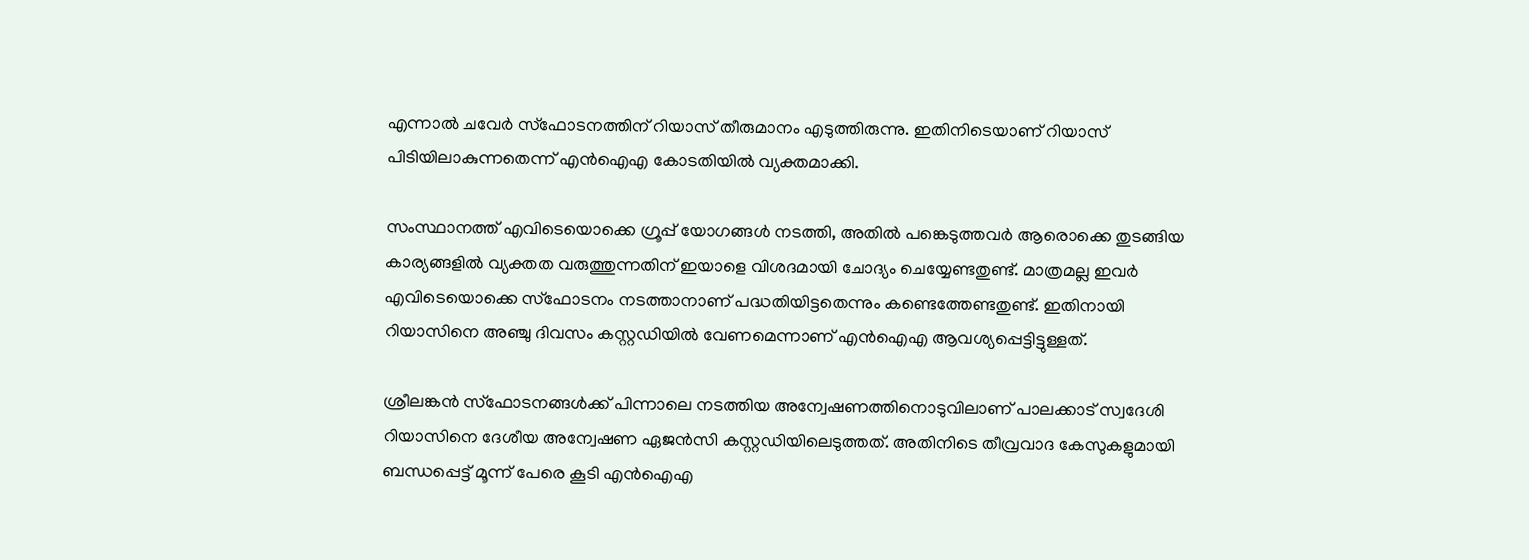എന്നാല്‍ ചവേര്‍ സ്‌ഫോടനത്തിന് റിയാസ് തീരുമാനം എടുത്തിരുന്നു. ഇതിനിടെയാണ് റിയാസ് പിടിയിലാകുന്നതെന്ന് എന്‍ഐഎ കോടതിയില്‍ വ്യക്തമാക്കി.

സംസ്ഥാനത്ത് എവിടെയൊക്കെ ഗ്രൂപ്പ് യോഗങ്ങള്‍ നടത്തി, അതില്‍ പങ്കെടുത്തവര്‍ ആരൊക്കെ തുടങ്ങിയ കാര്യങ്ങളില്‍ വ്യക്തത വരുത്തുന്നതിന് ഇയാളെ വിശദമായി ചോദ്യം ചെയ്യേണ്ടതുണ്ട്. മാത്രമല്ല ഇവര്‍ എവിടെയൊക്കെ സ്‌ഫോടനം നടത്താനാണ് പദ്ധതിയിട്ടതെന്നും കണ്ടെത്തേണ്ടതുണ്ട്. ഇതിനായി റിയാസിനെ അഞ്ചു ദിവസം കസ്റ്റഡിയില്‍ വേണമെന്നാണ് എന്‍ഐഎ ആവശ്യപ്പെട്ടിട്ടുള്ളത്.

ശ്രീലങ്കന്‍ സ്‌ഫോടനങ്ങള്‍ക്ക് പിന്നാലെ നടത്തിയ അന്വേഷണത്തിനൊടുവിലാണ് പാലക്കാട് സ്വദേശി റിയാസിനെ ദേശീയ അന്വേഷണ ഏജന്‍സി കസ്റ്റഡിയിലെടുത്തത്. അതിനിടെ തീവ്രവാദ കേസുകളുമായി ബന്ധപ്പെട്ട് മൂന്ന് പേരെ കൂടി എന്‍ഐഎ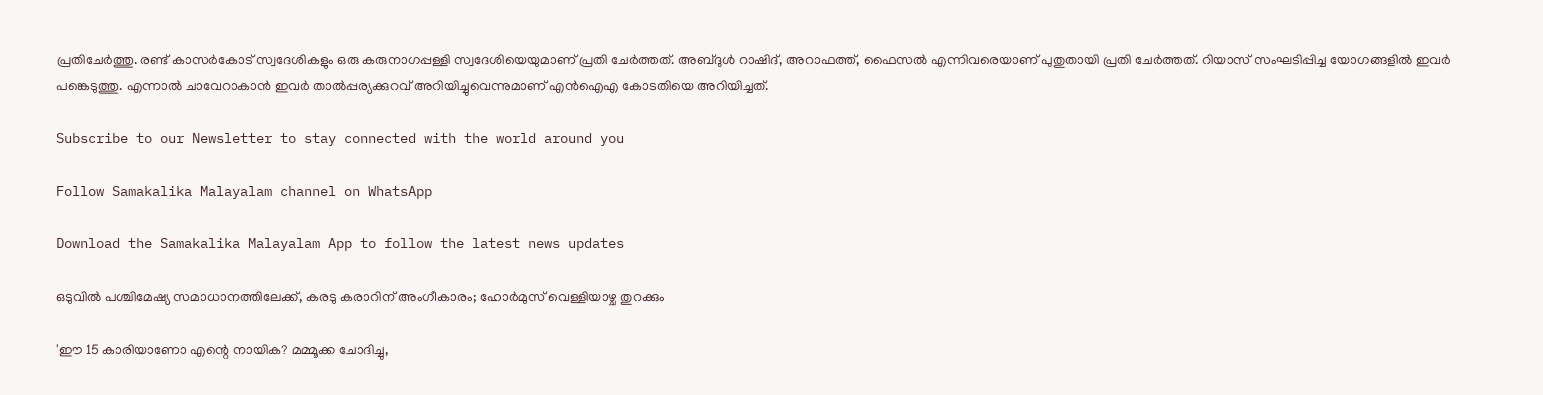പ്രതിചേര്‍ത്തു. രണ്ട് കാസര്‍കോട് സ്വദേശികളും ഒരു കരുനാഗപ്പള്ളി സ്വദേശിയെയുമാണ് പ്രതി ചേര്‍ത്തത്. അബ്ദുള്‍ റാഷിദ്, അറാഫത്ത്, ഫൈസല്‍ എന്നിവരെയാണ് പുതുതായി പ്രതി ചേര്‍ത്തത്. റിയാസ് സംഘടിപ്പിച്ച യോഗങ്ങളില്‍ ഇവര്‍ പങ്കെടുത്തു. എന്നാല്‍ ചാവേറാകാന്‍ ഇവര്‍ താല്‍പ്പര്യക്കുറവ് അറിയിച്ചുവെന്നുമാണ് എന്‍ഐഎ കോടതിയെ അറിയിച്ചത്.

Subscribe to our Newsletter to stay connected with the world around you

Follow Samakalika Malayalam channel on WhatsApp

Download the Samakalika Malayalam App to follow the latest news updates

ഒടുവില്‍ പശ്ചിമേഷ്യ സമാധാനത്തിലേക്ക്, കരടു കരാറിന് അംഗീകാരം; ഹോര്‍മുസ് വെള്ളിയാഴ്ച തുറക്കും

'ഈ 15 കാരിയാണോ എന്റെ നായിക? മമ്മൂക്ക ചോദിച്ചു,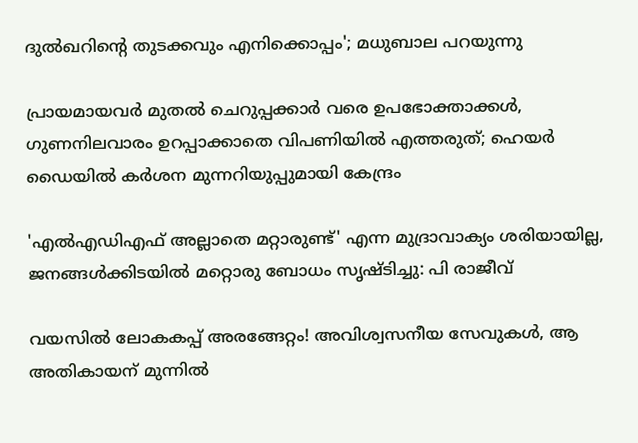ദുല്‍ഖറിന്റെ തുടക്കവും എനിക്കൊപ്പം'; മധുബാല പറയുന്നു

പ്രായമായവർ മുതൽ ചെറുപ്പക്കാർ വരെ ഉപഭോക്താക്കൾ, ഗുണനിലവാരം ഉറപ്പാക്കാതെ വിപണിയിൽ എത്തരുത്; ഹെയർ ഡൈയിൽ കർശന മുന്നറിയുപ്പുമായി കേന്ദ്രം

'എല്‍എഡിഎഫ് അല്ലാതെ മറ്റാരുണ്ട്' എന്ന മുദ്രാവാക്യം ശരിയായില്ല, ജനങ്ങള്‍ക്കിടയില്‍ മറ്റൊരു ബോധം സൃഷ്ടിച്ചു: പി രാജീവ്

വയസിൽ ലോകകപ്പ് അരങ്ങേറ്റം! അവിശ്വസനീയ സേവുകൾ, ആ അതികായന് മുന്നിൽ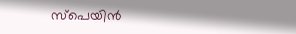സ്പെയിൻ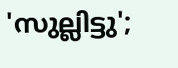'സുല്ലിട്ടു';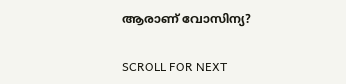ആരാണ് വോസിന്യ?

SCROLL FOR NEXT